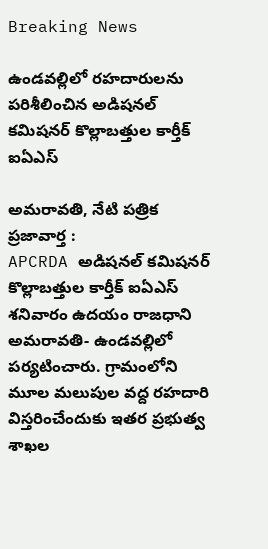Breaking News

ఉండవల్లిలో రహదారులను పరిశీలించిన అడిషనల్ కమిషనర్ కొల్లాబత్తుల కార్తీక్ ఐఏఎస్

అమరావతి, నేటి పత్రిక ప్రజావార్త :
APCRDA అడిషనల్ కమిషనర్ కొల్లాబత్తుల కార్తీక్ ఐఏఎస్ శనివారం ఉదయం రాజధాని అమరావతి- ఉండవల్లిలో పర్యటించారు. గ్రామంలోని మూల మలుపుల వద్ద రహదారి విస్తరించేందుకు ఇతర ప్రభుత్వ శాఖల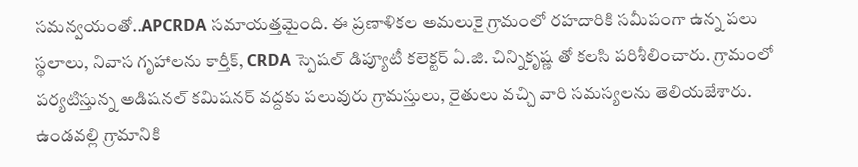సమన్వయంతో..APCRDA సమాయత్తమైంది. ఈ ప్రణాళికల అమలుకై గ్రామంలో రహదారికి సమీపంగా ఉన్న పలు స్థలాలు, నివాస గృహాలను కార్తీక్, CRDA స్పెషల్ డిప్యూటీ కలెక్టర్ ఏ.జి. చిన్నికృష్ణ తో కలసి పరిశీలించారు. గ్రామంలో పర్యటిస్తున్న అడిషనల్ కమిషనర్ వద్దకు పలువురు గ్రామస్తులు, రైతులు వచ్చి వారి సమస్యలను తెలియజేశారు. ఉండవల్లి గ్రామానికి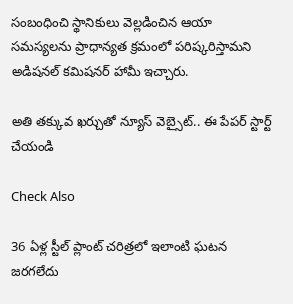సంబంధించి స్థానికులు వెల్లడించిన ఆయా సమస్యలను ప్రాధాన్యత క్రమంలో పరిష్కరిస్తామని అడిషనల్ కమిషనర్ హామీ ఇచ్చారు.

అతి తక్కువ ఖర్చుతో న్యూస్ వెబ్సైట్.. ఈ పేపర్ స్టార్ట్ చేయండి

Check Also

36 ఏళ్ల స్టీల్ ప్లాంట్ చరిత్రలో ఇలాంటి ఘటన జరగలేదు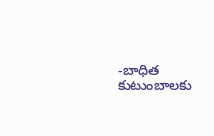-బాధిత కుటుంబాలకు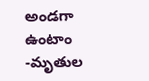అండగా ఉంటాం -మృతుల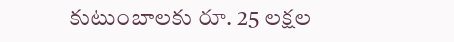కుటుంబాలకు రూ. 25 లక్షల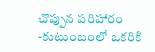చొప్పున పరిహారం -కుటుంబంలో ఒకరికి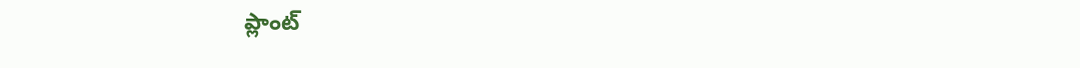ప్లాంట్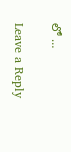లో …

Leave a Reply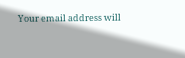Your email address will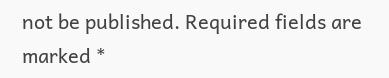not be published. Required fields are marked *